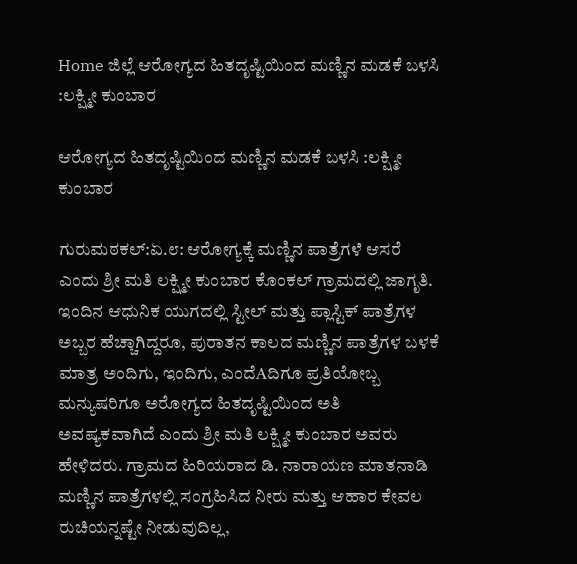Home ಜಿಲ್ಲೆ ಆರೋಗ್ಯದ ಹಿತದೃಷ್ಟಿಯಿಂದ ಮಣ್ಣಿನ ಮಡಕೆ ಬಳಸಿ :ಲಕ್ಷ್ಮೀ ಕುಂಬಾರ

ಆರೋಗ್ಯದ ಹಿತದೃಷ್ಟಿಯಿಂದ ಮಣ್ಣಿನ ಮಡಕೆ ಬಳಸಿ :ಲಕ್ಷ್ಮೀ ಕುಂಬಾರ

ಗುರುಮಠಕಲ್:ಏ.೮: ಆರೋಗ್ಯಕ್ಕೆ ಮಣ್ಣಿನ ಪಾತ್ರೆಗಳೆ ಆಸರೆ ಎಂದು ಶ್ರೀ ಮತಿ ಲಕ್ಷ್ಮೀ ಕುಂಬಾರ ಕೊಂಕಲ್ ಗ್ರಾಮದಲ್ಲಿ ಜಾಗೃತಿ.
ಇಂದಿನ ಆಧುನಿಕ ಯುಗದಲ್ಲಿ ಸ್ಟೀಲ್ ಮತ್ತು ಪ್ಲಾಸ್ಟಿಕ್ ಪಾತ್ರೆಗಳ ಅಬ್ಬರ ಹೆಚ್ಚಾಗಿದ್ದರೂ, ಪುರಾತನ ಕಾಲದ ಮಣ್ಣಿನ ಪಾತ್ರೆಗಳ ಬಳಕೆ ಮಾತ್ರ ಅಂದಿಗು, ಇಂದಿಗು, ಎಂದೆAದಿಗೂ ಪ್ರತಿಯೋಬ್ಬ ಮನ್ಯುಷರಿಗೂ ಅರೋಗ್ಯದ ಹಿತದೃಷ್ಟಿಯಿಂದ ಅತಿ ಅವಷ್ಯಕವಾಗಿದೆ ಎಂದು ಶ್ರೀ ಮತಿ ಲಕ್ಷ್ಮೀ ಕುಂಬಾರ ಅವರು ಹೇಳಿದರು. ಗ್ರಾಮದ ಹಿರಿಯರಾದ ಡಿ. ನಾರಾಯಣ ಮಾತನಾಡಿ ಮಣ್ಣಿನ ಪಾತ್ರೆಗಳಲ್ಲಿ ಸಂಗ್ರಹಿಸಿದ ನೀರು ಮತ್ತು ಆಹಾರ ಕೇವಲ ರುಚಿಯನ್ನಷ್ಟೇ ನೀಡುವುದಿಲ್ಲ,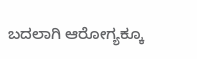ಬದಲಾಗಿ ಆರೋಗ್ಯಕ್ಕೂ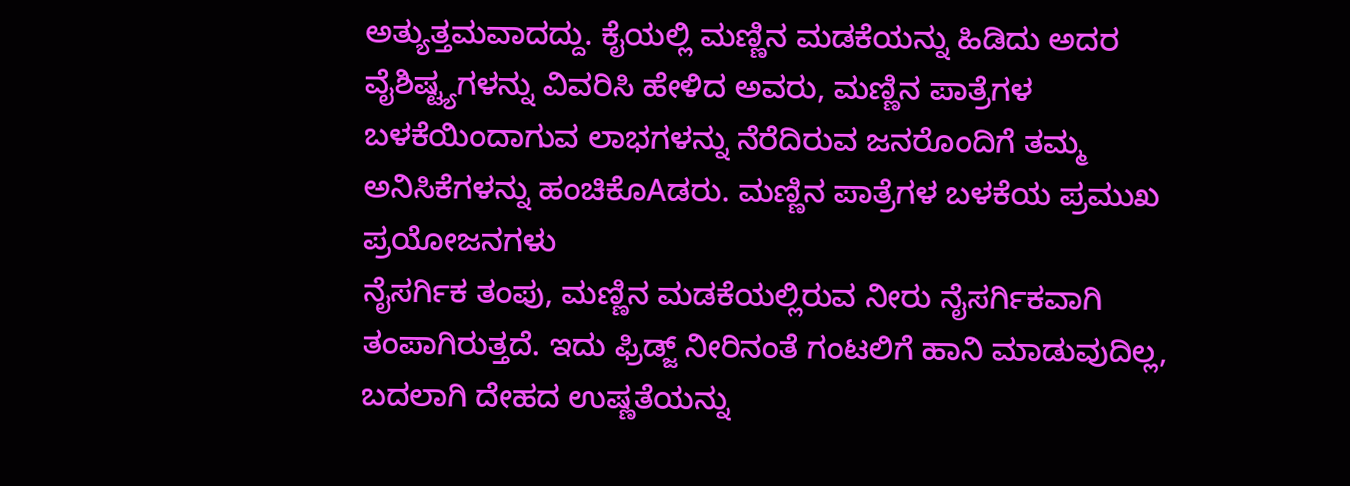ಅತ್ಯುತ್ತಮವಾದದ್ದು. ಕೈಯಲ್ಲಿ ಮಣ್ಣಿನ ಮಡಕೆಯನ್ನು ಹಿಡಿದು ಅದರ ವೈಶಿಷ್ಟ್ಯಗಳನ್ನು ವಿವರಿಸಿ ಹೇಳಿದ ಅವರು, ಮಣ್ಣಿನ ಪಾತ್ರೆಗಳ ಬಳಕೆಯಿಂದಾಗುವ ಲಾಭಗಳನ್ನು ನೆರೆದಿರುವ ಜನರೊಂದಿಗೆ ತಮ್ಮ ಅನಿಸಿಕೆಗಳನ್ನು ಹಂಚಿಕೊAಡರು. ಮಣ್ಣಿನ ಪಾತ್ರೆಗಳ ಬಳಕೆಯ ಪ್ರಮುಖ ಪ್ರಯೋಜನಗಳು
ನೈಸರ್ಗಿಕ ತಂಪು, ಮಣ್ಣಿನ ಮಡಕೆಯಲ್ಲಿರುವ ನೀರು ನೈಸರ್ಗಿಕವಾಗಿ ತಂಪಾಗಿರುತ್ತದೆ. ಇದು ಫ್ರಿಡ್ಜ್ ನೀರಿನಂತೆ ಗಂಟಲಿಗೆ ಹಾನಿ ಮಾಡುವುದಿಲ್ಲ, ಬದಲಾಗಿ ದೇಹದ ಉಷ್ಣತೆಯನ್ನು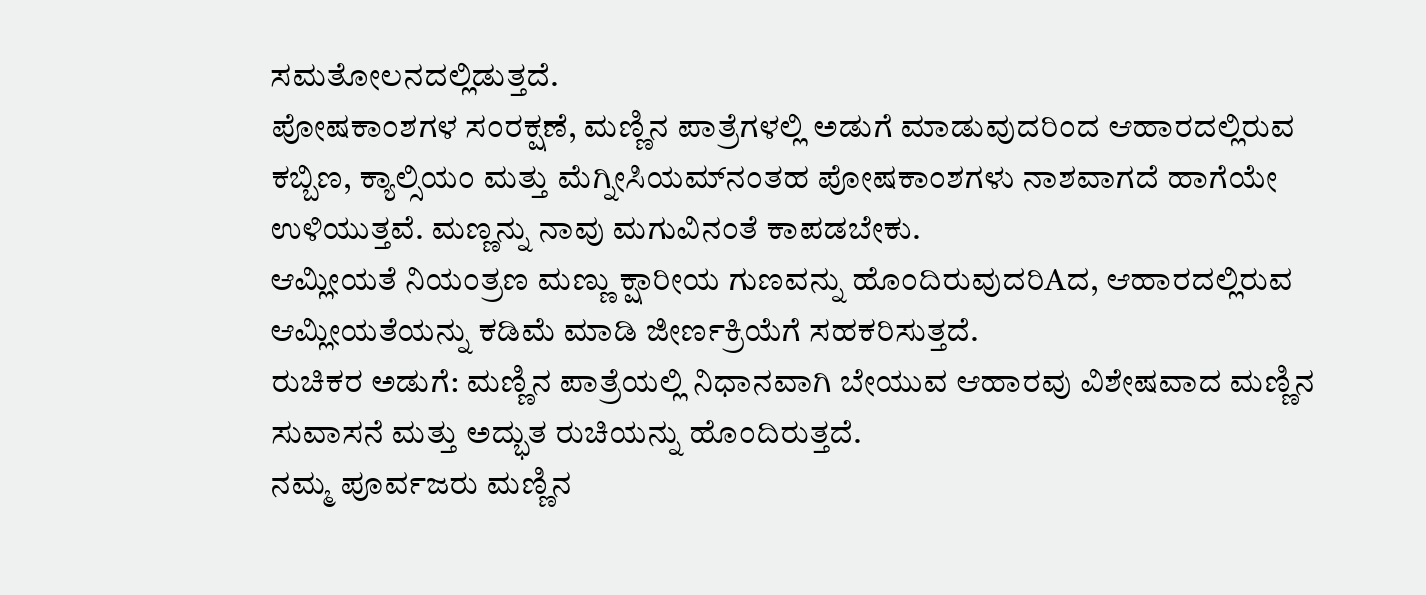ಸಮತೋಲನದಲ್ಲಿಡುತ್ತದೆ.
ಪೋಷಕಾಂಶಗಳ ಸಂರಕ್ಷಣೆ, ಮಣ್ಣಿನ ಪಾತ್ರೆಗಳಲ್ಲಿ ಅಡುಗೆ ಮಾಡುವುದರಿಂದ ಆಹಾರದಲ್ಲಿರುವ ಕಬ್ಬಿಣ, ಕ್ಯಾಲ್ಸಿಯಂ ಮತ್ತು ಮೆಗ್ನೀಸಿಯಮ್‌ನಂತಹ ಪೋಷಕಾಂಶಗಳು ನಾಶವಾಗದೆ ಹಾಗೆಯೇ ಉಳಿಯುತ್ತವೆ. ಮಣ್ಣನ್ನು ನಾವು ಮಗುವಿನಂತೆ ಕಾಪಡಬೇಕು.
ಆಮ್ಲೀಯತೆ ನಿಯಂತ್ರಣ ಮಣ್ಣು ಕ್ಷಾರೀಯ ಗುಣವನ್ನು ಹೊಂದಿರುವುದರಿAದ, ಆಹಾರದಲ್ಲಿರುವ ಆಮ್ಲೀಯತೆಯನ್ನು ಕಡಿಮೆ ಮಾಡಿ ಜೀರ್ಣಕ್ರಿಯೆಗೆ ಸಹಕರಿಸುತ್ತದೆ.
ರುಚಿಕರ ಅಡುಗೆ: ಮಣ್ಣಿನ ಪಾತ್ರೆಯಲ್ಲಿ ನಿಧಾನವಾಗಿ ಬೇಯುವ ಆಹಾರವು ವಿಶೇಷವಾದ ಮಣ್ಣಿನ ಸುವಾಸನೆ ಮತ್ತು ಅದ್ಭುತ ರುಚಿಯನ್ನು ಹೊಂದಿರುತ್ತದೆ.
ನಮ್ಮ ಪೂರ್ವಜರು ಮಣ್ಣಿನ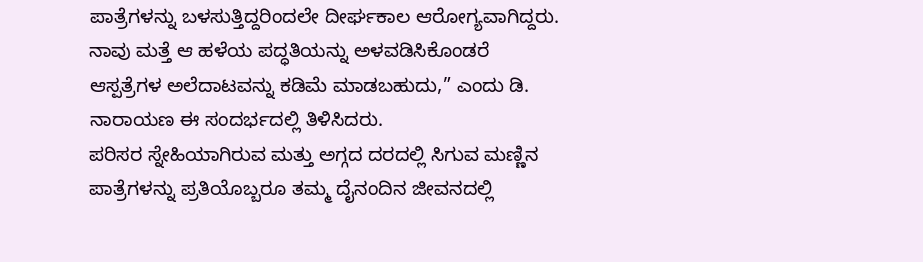ಪಾತ್ರೆಗಳನ್ನು ಬಳಸುತ್ತಿದ್ದರಿಂದಲೇ ದೀರ್ಘಕಾಲ ಆರೋಗ್ಯವಾಗಿದ್ದರು. ನಾವು ಮತ್ತೆ ಆ ಹಳೆಯ ಪದ್ಧತಿಯನ್ನು ಅಳವಡಿಸಿಕೊಂಡರೆ ಆಸ್ಪತ್ರೆಗಳ ಅಲೆದಾಟವನ್ನು ಕಡಿಮೆ ಮಾಡಬಹುದು,” ಎಂದು ಡಿ. ನಾರಾಯಣ ಈ ಸಂದರ್ಭದಲ್ಲಿ ತಿಳಿಸಿದರು.
ಪರಿಸರ ಸ್ನೇಹಿಯಾಗಿರುವ ಮತ್ತು ಅಗ್ಗದ ದರದಲ್ಲಿ ಸಿಗುವ ಮಣ್ಣಿನ ಪಾತ್ರೆಗಳನ್ನು ಪ್ರತಿಯೊಬ್ಬರೂ ತಮ್ಮ ದೈನಂದಿನ ಜೀವನದಲ್ಲಿ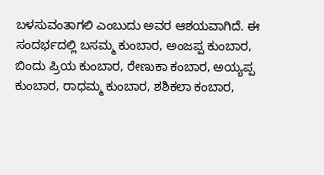ಬಳಸುವಂತಾಗಲಿ ಎಂಬುದು ಅವರ ಆಶಯವಾಗಿದೆ. ಈ ಸಂದರ್ಭದಲ್ಲಿ ಬಸಮ್ಮ ಕುಂಬಾರ, ಅಂಜಪ್ಪ ಕುಂಬಾರ, ಬಿಂದು ಪ್ರಿಯ ಕುಂಬಾರ, ರೇಣುಕಾ ಕಂಬಾರ, ಅಯ್ಯಪ್ಪ ಕುಂಬಾರ, ರಾಧಮ್ಮ ಕುಂಬಾರ, ಶಶಿಕಲಾ ಕಂಬಾರ,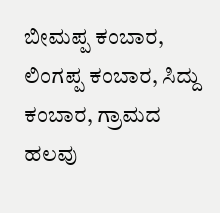ಬೀಮಪ್ಪ ಕಂಬಾರ, ಲಿಂಗಪ್ಪ ಕಂಬಾರ, ಸಿದ್ದು ಕಂಬಾರ, ಗ್ರಾಮದ ಹಲವು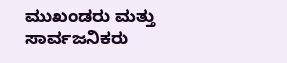ಮುಖಂಡರು ಮತ್ತು ಸಾರ್ವಜನಿಕರು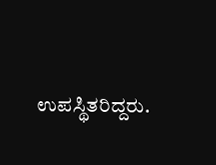ಉಪಸ್ಥಿತರಿದ್ದರು.